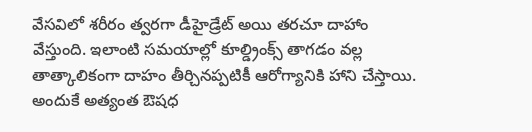వేసవిలో శరీరం త్వరగా డీహైడ్రేట్ అయి తరచూ దాహాం వేస్తుంది. ఇలాంటి సమయాల్లో కూల్డ్రింక్స్ తాగడం వల్ల తాత్కాలికంగా దాహం తీర్చినప్పటికీ ఆరోగ్యానికి హాని చేస్తాయి. అందుకే అత్యంత ఔషధ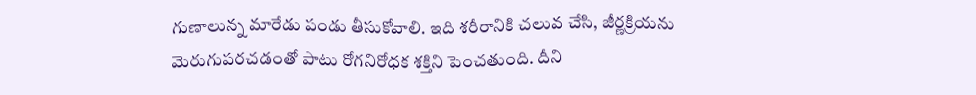గుణాలున్న మారేడు పండు తీసుకోవాలి. ఇది శరీరానికి చలువ చేసి, జీర్ణక్రియను మెరుగుపరచడంతో పాటు రోగనిరోధక శక్తిని పెంచతుంది. దీని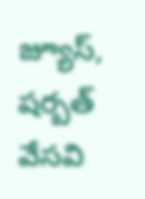జ్యూస్, షర్బత్ వేసవి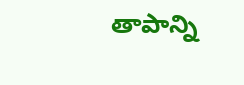తాపాన్ని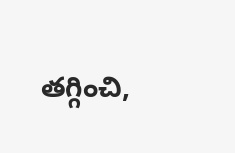తగ్గించి,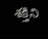శక్తిని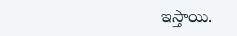ఇస్తాయి.